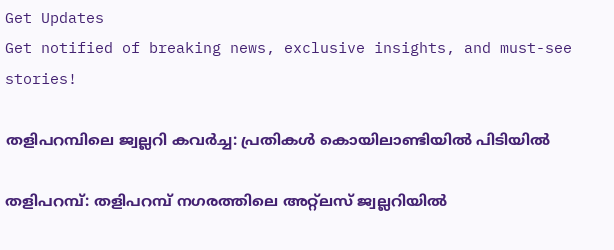Get Updates
Get notified of breaking news, exclusive insights, and must-see stories!

തളിപറമ്പിലെ ജ്വല്ലറി കവര്‍ച്ച: പ്രതികള്‍ കൊയിലാണ്ടിയില്‍ പിടിയില്‍

തളിപറമ്പ്: തളിപറമ്പ് നഗരത്തിലെ അറ്റ്ലസ് ജ്വല്ലറിയില്‍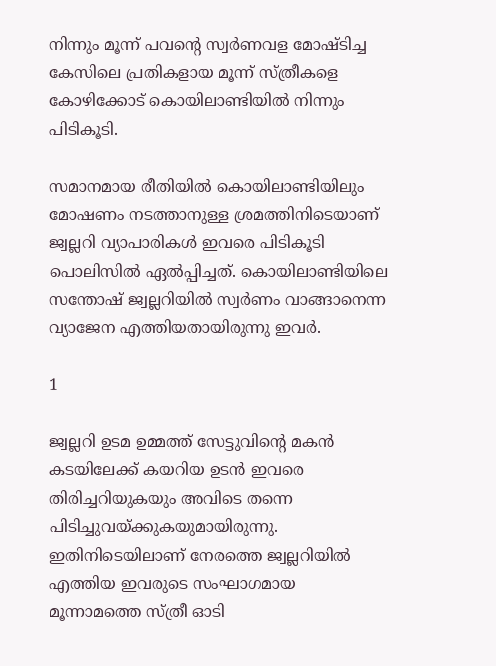നിന്നും മൂന്ന് പവന്റെ സ്വര്‍ണവള മോഷ്ടിച്ച കേസിലെ പ്രതികളായ മൂന്ന് സ്ത്രീകളെ കോഴിക്കോട് കൊയിലാണ്ടിയില്‍ നിന്നും പിടികൂടി.

സമാനമായ രീതിയില്‍ കൊയിലാണ്ടിയിലും മോഷണം നടത്താനുള്ള ശ്രമത്തിനിടെയാണ് ജ്വല്ലറി വ്യാപാരികള്‍ ഇവരെ പിടികൂടി പൊലിസില്‍ ഏല്‍പ്പിച്ചത്. കൊയിലാണ്ടിയിലെ സന്തോഷ് ജ്വല്ലറിയില്‍ സ്വര്‍ണം വാങ്ങാനെന്ന വ്യാജേന എത്തിയതായിരുന്നു ഇവര്‍.

1

ജ്വല്ലറി ഉടമ ഉമ്മത്ത് സേട്ടുവിന്റെ മകന്‍ കടയിലേക്ക് കയറിയ ഉടന്‍ ഇവരെ തിരിച്ചറിയുകയും അവിടെ തന്നെ പിടിച്ചുവയ്ക്കുകയുമായിരുന്നു. ഇതിനിടെയിലാണ് നേരത്തെ ജ്വല്ലറിയില്‍ എത്തിയ ഇവരുടെ സംഘാഗമായ മൂന്നാമത്തെ സ്ത്രീ ഓടി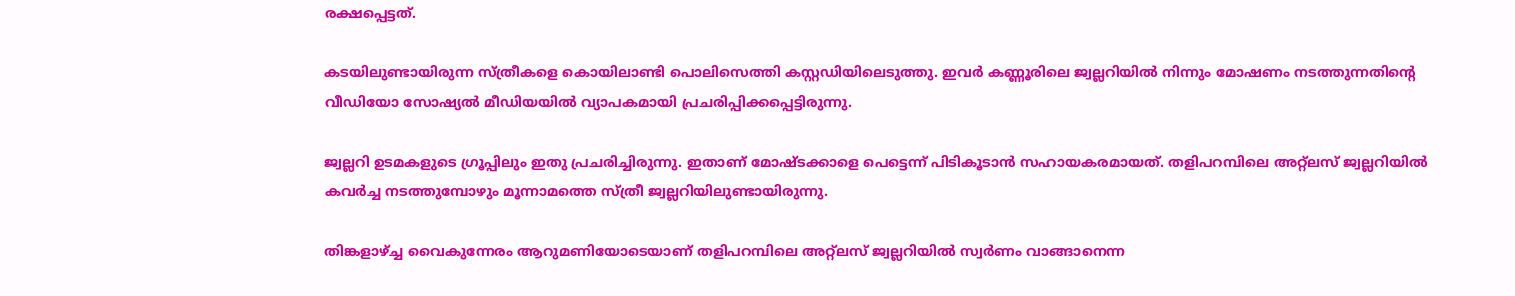രക്ഷപ്പെട്ടത്.

കടയിലുണ്ടായിരുന്ന സ്ത്രീകളെ കൊയിലാണ്ടി പൊലിസെത്തി കസ്റ്റഡിയിലെടുത്തു. ഇവര്‍ കണ്ണൂരിലെ ജ്വല്ലറിയില്‍ നിന്നും മോഷണം നടത്തുന്നതിന്റെ വീഡിയോ സോഷ്യല്‍ മീഡിയയില്‍ വ്യാപകമായി പ്രചരിപ്പിക്കപ്പെട്ടിരുന്നു.

ജ്വല്ലറി ഉടമകളുടെ ഗ്രൂപ്പിലും ഇതു പ്രചരിച്ചിരുന്നു. ഇതാണ് മോഷ്ടക്കാളെ പെട്ടെന്ന് പിടികൂടാന്‍ സഹായകരമായത്. തളിപറമ്പിലെ അറ്റ്ലസ് ജ്വല്ലറിയില്‍ കവര്‍ച്ച നടത്തുമ്പോഴും മൂന്നാമത്തെ സ്ത്രീ ജ്വല്ലറിയിലുണ്ടായിരുന്നു.

തിങ്കളാഴ്ച്ച വൈകുന്നേരം ആറുമണിയോടെയാണ് തളിപറമ്പിലെ അറ്റ്ലസ് ജ്വല്ലറിയില്‍ സ്വര്‍ണം വാങ്ങാനെന്ന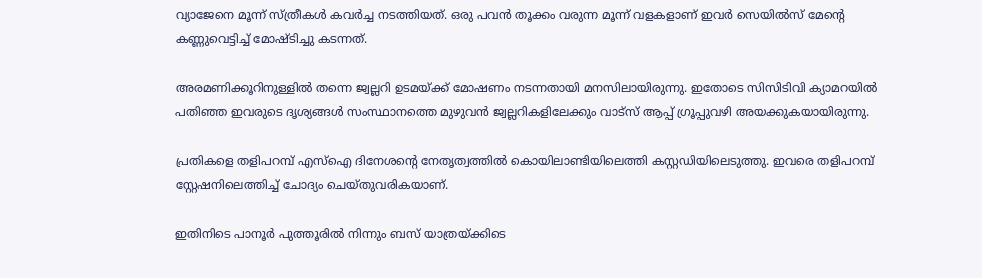വ്യാജേനെ മൂന്ന് സ്ത്രീകള്‍ കവര്‍ച്ച നടത്തിയത്. ഒരു പവന്‍ തൂക്കം വരുന്ന മൂന്ന് വളകളാണ് ഇവര്‍ സെയില്‍സ് മേന്റെ കണ്ണുവെട്ടിച്ച് മോഷ്ടിച്ചു കടന്നത്.

അരമണിക്കൂറിനുള്ളില്‍ തന്നെ ജ്വല്ലറി ഉടമയ്ക്ക് മോഷണം നടന്നതായി മനസിലായിരുന്നു. ഇതോടെ സിസിടിവി ക്യാമറയില്‍ പതിഞ്ഞ ഇവരുടെ ദൃശ്യങ്ങള്‍ സംസ്ഥാനത്തെ മുഴുവന്‍ ജ്വല്ലറികളിലേക്കും വാട്സ് ആപ്പ് ഗ്രൂപ്പുവഴി അയക്കുകയായിരുന്നു.

പ്രതികളെ തളിപറമ്പ് എസ്‌ഐ ദിനേശന്റെ നേതൃത്വത്തില്‍ കൊയിലാണ്ടിയിലെത്തി കസ്റ്റഡിയിലെടുത്തു. ഇവരെ തളിപറമ്പ് സ്റ്റേഷനിലെത്തിച്ച് ചോദ്യം ചെയ്തുവരികയാണ്.

ഇതിനിടെ പാനൂര്‍ പുത്തൂരില്‍ നിന്നും ബസ് യാത്രയ്ക്കിടെ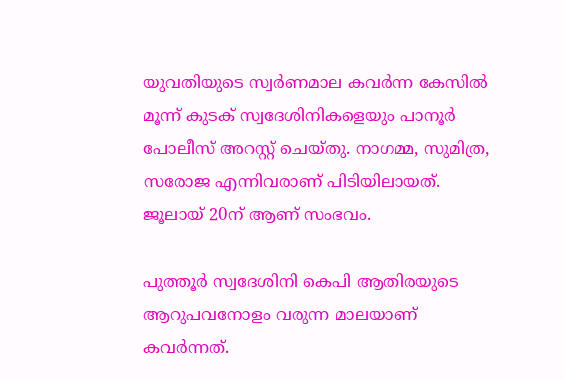യുവതിയുടെ സ്വര്‍ണമാല കവര്‍ന്ന കേസില്‍ മൂന്ന് കുടക് സ്വദേശിനികളെയും പാനൂര്‍ പോലീസ് അറസ്റ്റ് ചെയ്തു. നാഗമ്മ, സുമിത്ര, സരോജ എന്നിവരാണ് പിടിയിലായത്. ജൂലായ് 20ന് ആണ് സംഭവം.

പുത്തൂര്‍ സ്വദേശിനി കെപി ആതിരയുടെ ആറുപവനോളം വരുന്ന മാലയാണ് കവര്‍ന്നത്.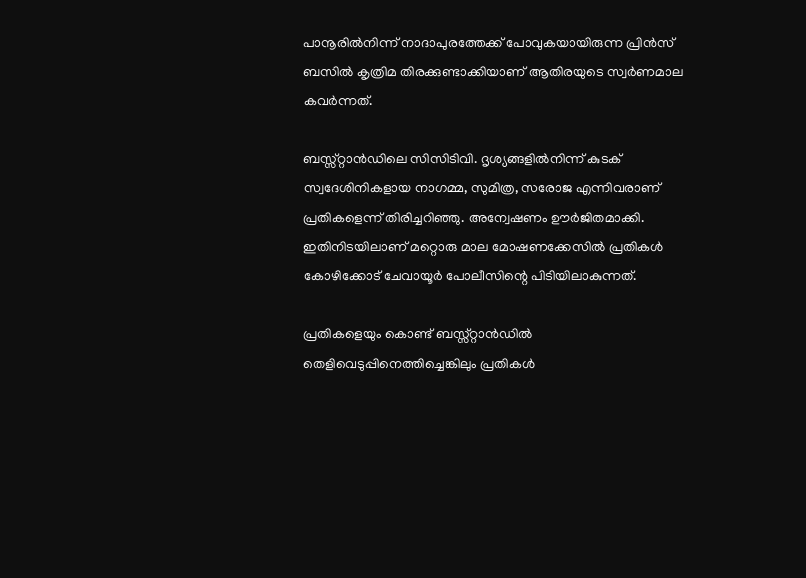പാനൂരില്‍നിന്ന് നാദാപുരത്തേക്ക് പോവുകയായിരുന്ന പ്രിന്‍സ് ബസില്‍ കൃത്രിമ തിരക്കുണ്ടാക്കിയാണ് ആതിരയുടെ സ്വര്‍ണമാല കവര്‍ന്നത്.

ബസ്സ്റ്റാന്‍ഡിലെ സിസിടിവി. ദൃശ്യങ്ങളില്‍നിന്ന് കുടക് സ്വദേശിനികളായ നാഗമ്മ, സുമിത്ര, സരോജ എന്നിവരാണ് പ്രതികളെന്ന് തിരിച്ചറിഞ്ഞു. അന്വേഷണം ഊര്‍ജിതമാക്കി. ഇതിനിടയിലാണ് മറ്റൊരു മാല മോഷണക്കേസില്‍ പ്രതികള്‍ കോഴിക്കോട് ചേവായൂര്‍ പോലീസിന്റെ പിടിയിലാകുന്നത്.

പ്രതികളെയും കൊണ്ട് ബസ്സ്റ്റാന്‍ഡില്‍ തെളിവെടുപ്പിനെത്തിച്ചെങ്കിലും പ്രതികള്‍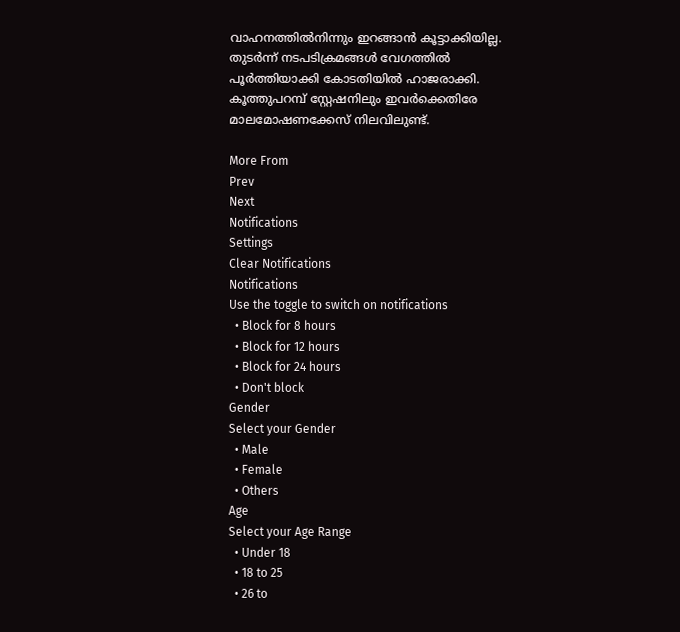വാഹനത്തില്‍നിന്നും ഇറങ്ങാന്‍ കൂട്ടാക്കിയില്ല. തുടര്‍ന്ന് നടപടിക്രമങ്ങള്‍ വേഗത്തില്‍ പൂര്‍ത്തിയാക്കി കോടതിയില്‍ ഹാജരാക്കി. കൂത്തുപറമ്പ് സ്റ്റേഷനിലും ഇവര്‍ക്കെതിരേ മാലമോഷണക്കേസ് നിലവിലുണ്ട്.

More From
Prev
Next
Notifications
Settings
Clear Notifications
Notifications
Use the toggle to switch on notifications
  • Block for 8 hours
  • Block for 12 hours
  • Block for 24 hours
  • Don't block
Gender
Select your Gender
  • Male
  • Female
  • Others
Age
Select your Age Range
  • Under 18
  • 18 to 25
  • 26 to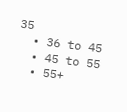35
  • 36 to 45
  • 45 to 55
  • 55+